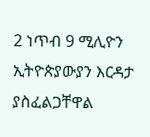2 ነጥብ 9 ሚሊዮን ኢትዮጵያውያን እርዳታ ያስፈልጋቸዋል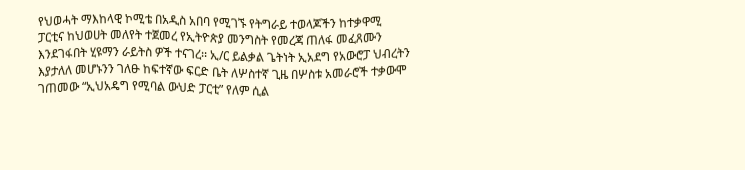የህወሓት ማእከላዊ ኮሚቴ በአዲስ አበባ የሚገኙ የትግራይ ተወላጆችን ከተቃዋሚ ፓርቲና ከህወሀት መለየት ተጀመረ የኢትዮጵያ መንግስት የመረጃ ጠለፋ መፈጸሙን እንደገፋበት ሂዩማን ራይትስ ዎች ተናገረ፡፡ ኢ/ር ይልቃል ጌትነት ኢአደግ የአውሮፓ ህብረትን እያታለለ መሆኑንን ገለፁ ከፍተኛው ፍርድ ቤት ለሦስተኛ ጊዜ በሦስቱ አመራሮች ተቃውሞ ገጠመው “ኢህአዴግ የሚባል ውህድ ፓርቲ” የለም ሲል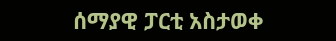ሰማያዊ ፓርቲ አስታወቀ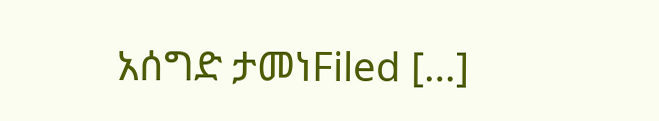አሰግድ ታመነFiled […]